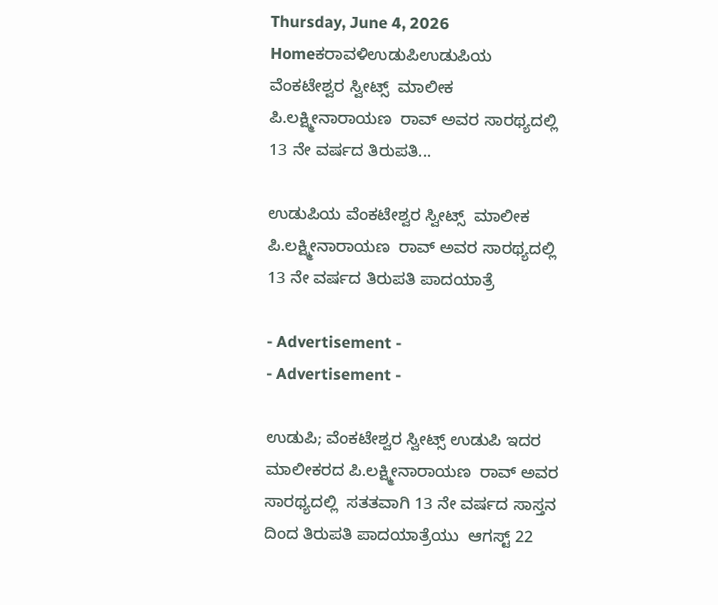Thursday, June 4, 2026
Homeಕರಾವಳಿಉಡುಪಿಉಡುಪಿಯ ವೆಂಕಟೇಶ್ವರ ಸ್ವೀಟ್ಸ್  ಮಾಲೀಕ ಪಿ.ಲಕ್ಷ್ಮೀನಾರಾಯಣ  ರಾವ್ ಅವರ ಸಾರಥ್ಯದಲ್ಲಿ  13 ನೇ ವರ್ಷದ ತಿರುಪತಿ...

ಉಡುಪಿಯ ವೆಂಕಟೇಶ್ವರ ಸ್ವೀಟ್ಸ್  ಮಾಲೀಕ ಪಿ.ಲಕ್ಷ್ಮೀನಾರಾಯಣ  ರಾವ್ ಅವರ ಸಾರಥ್ಯದಲ್ಲಿ  13 ನೇ ವರ್ಷದ ತಿರುಪತಿ ಪಾದಯಾತ್ರೆ

- Advertisement -
- Advertisement -

ಉಡುಪಿ; ವೆಂಕಟೇಶ್ವರ ಸ್ವೀಟ್ಸ್ ಉಡುಪಿ ಇದರ ಮಾಲೀಕರದ ಪಿ.ಲಕ್ಷ್ಮೀನಾರಾಯಣ  ರಾವ್ ಅವರ ಸಾರಥ್ಯದಲ್ಲಿ  ಸತತವಾಗಿ 13 ನೇ ವರ್ಷದ ಸಾಸ್ತನ ದಿಂದ ತಿರುಪತಿ ಪಾದಯಾತ್ರೆಯು  ಆಗಸ್ಟ್ 22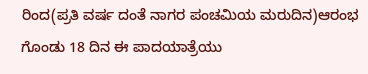ರಿಂದ(ಪ್ರತಿ ವರ್ಷ ದಂತೆ ನಾಗರ ಪಂಚಮಿಯ ಮರುದಿನ)ಆರಂಭ ಗೊಂಡು 18 ದಿನ ಈ ಪಾದಯಾತ್ರೆಯು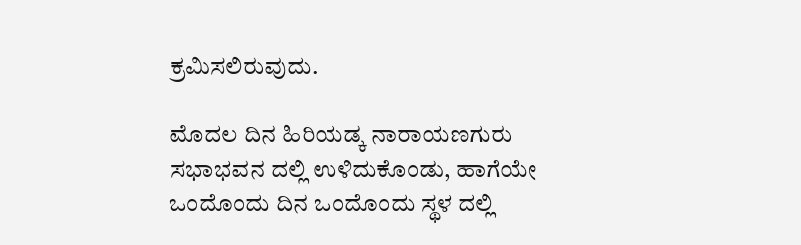ಕ್ರಮಿಸಲಿರುವುದು.

ಮೊದಲ ದಿನ ಹಿರಿಯಡ್ಕ ನಾರಾಯಣಗುರು ಸಭಾಭವನ ದಲ್ಲಿ ಉಳಿದುಕೊಂಡು, ಹಾಗೆಯೇ ಒಂದೊಂದು ದಿನ ಒಂದೊಂದು ಸ್ಥಳ ದಲ್ಲಿ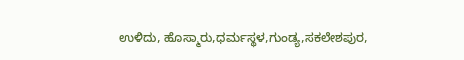ಉಳಿದು, ಹೊಸ್ಮಾರು,ಧರ್ಮಸ್ಥಳ,ಗುಂಡ್ಯ,ಸಕಲೇಶಪುರ,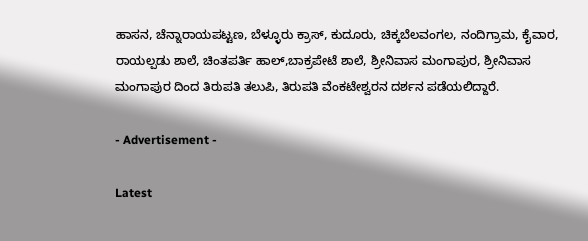ಹಾಸನ, ಚೆನ್ನಾರಾಯಪಟ್ಟಣ, ಬೆಳ್ಳೂರು ಕ್ರಾಸ್, ಕುದೂರು, ಚಿಕ್ಕಬೆಲವಂಗಲ, ನಂದಿಗ್ರಾಮ, ಕೈವಾರ, ರಾಯಲ್ಪಡು ಶಾಲೆ, ಚಿಂತಪರ್ತಿ ಹಾಲ್,ಬಾಕ್ರಪೇಟೆ ಶಾಲೆ, ಶ್ರೀನಿವಾಸ ಮಂಗಾಪುರ, ಶ್ರೀನಿವಾಸ ಮಂಗಾಪುರ ದಿಂದ ತಿರುಪತಿ ತಲುಪಿ, ತಿರುಪತಿ ವೆಂಕಟೇಶ್ವರನ ದರ್ಶನ ಪಡೆಯಲಿದ್ದಾರೆ.

- Advertisement -

Latest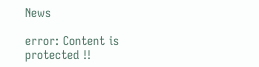News

error: Content is protected !!